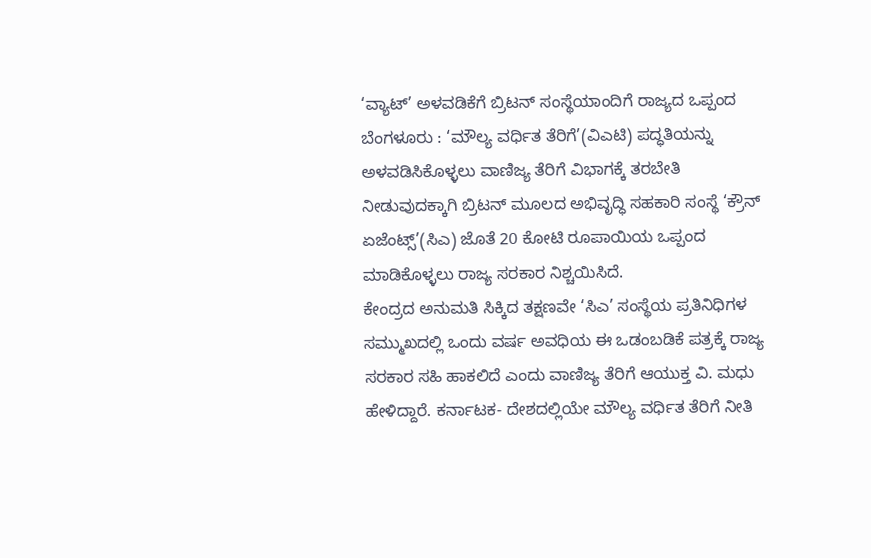‘ವ್ಯಾಟ್’ ಅಳವಡಿಕೆಗೆ ಬ್ರಿಟನ್ ಸಂಸ್ಥೆಯಾಂದಿಗೆ ರಾಜ್ಯದ ಒಪ್ಪಂದ
ಬೆಂಗಳೂರು : ‘ಮೌಲ್ಯ ವರ್ಧಿತ ತೆರಿಗೆ’(ವಿಎಟಿ) ಪದ್ಧತಿಯನ್ನು ಅಳವಡಿಸಿಕೊಳ್ಳಲು ವಾಣಿಜ್ಯ ತೆರಿಗೆ ವಿಭಾಗಕ್ಕೆ ತರಬೇತಿ ನೀಡುವುದಕ್ಕಾಗಿ ಬ್ರಿಟನ್ ಮೂಲದ ಅಭಿವೃದ್ಧಿ ಸಹಕಾರಿ ಸಂಸ್ಥೆ ‘ಕ್ರೌನ್ ಏಜೆಂಟ್ಸ್’(ಸಿಎ) ಜೊತೆ 20 ಕೋಟಿ ರೂಪಾಯಿಯ ಒಪ್ಪಂದ ಮಾಡಿಕೊಳ್ಳಲು ರಾಜ್ಯ ಸರಕಾರ ನಿಶ್ಚಯಿಸಿದೆ.
ಕೇಂದ್ರದ ಅನುಮತಿ ಸಿಕ್ಕಿದ ತಕ್ಷಣವೇ ‘ಸಿಎ’ ಸಂಸ್ಥೆಯ ಪ್ರತಿನಿಧಿಗಳ ಸಮ್ಮುಖದಲ್ಲಿ ಒಂದು ವರ್ಷ ಅವಧಿಯ ಈ ಒಡಂಬಡಿಕೆ ಪತ್ರಕ್ಕೆ ರಾಜ್ಯ ಸರಕಾರ ಸಹಿ ಹಾಕಲಿದೆ ಎಂದು ವಾಣಿಜ್ಯ ತೆರಿಗೆ ಆಯುಕ್ತ ವಿ. ಮಧು ಹೇಳಿದ್ದಾರೆ. ಕರ್ನಾಟಕ- ದೇಶದಲ್ಲಿಯೇ ಮೌಲ್ಯ ವರ್ಧಿತ ತೆರಿಗೆ ನೀತಿ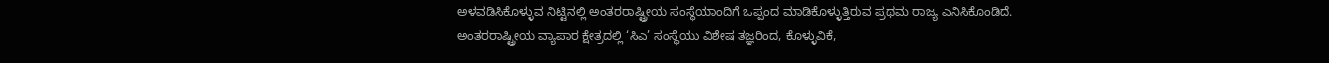ಅಳವಡಿಸಿಕೊಳ್ಳುವ ನಿಟ್ಟಿನಲ್ಲಿ ಅಂತರರಾಷ್ಟ್ರೀಯ ಸಂಸ್ಥೆಯಾಂದಿಗೆ ಒಪ್ಪಂದ ಮಾಡಿಕೊಳ್ಳುತ್ತಿರುವ ಪ್ರಥಮ ರಾಜ್ಯ ಎನಿಸಿಕೊಂಡಿದೆ.
ಅಂತರರಾಷ್ಟ್ರೀಯ ವ್ಯಾಪಾರ ಕ್ಷೇತ್ರದಲ್ಲಿ ‘ಸಿಎ’ ಸಂಸ್ಥೆಯು ವಿಶೇಷ ತಜ್ಞರಿಂದ, ಕೊಳ್ಳುವಿಕೆ,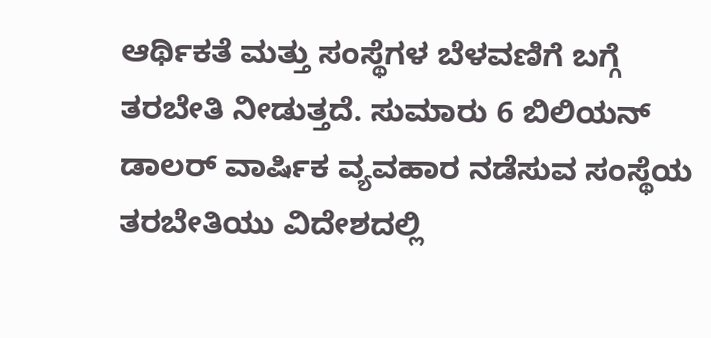ಆರ್ಥಿಕತೆ ಮತ್ತು ಸಂಸ್ಥೆಗಳ ಬೆಳವಣಿಗೆ ಬಗ್ಗೆ ತರಬೇತಿ ನೀಡುತ್ತದೆ. ಸುಮಾರು 6 ಬಿಲಿಯನ್ ಡಾಲರ್ ವಾರ್ಷಿಕ ವ್ಯವಹಾರ ನಡೆಸುವ ಸಂಸ್ಥೆಯ ತರಬೇತಿಯು ವಿದೇಶದಲ್ಲಿ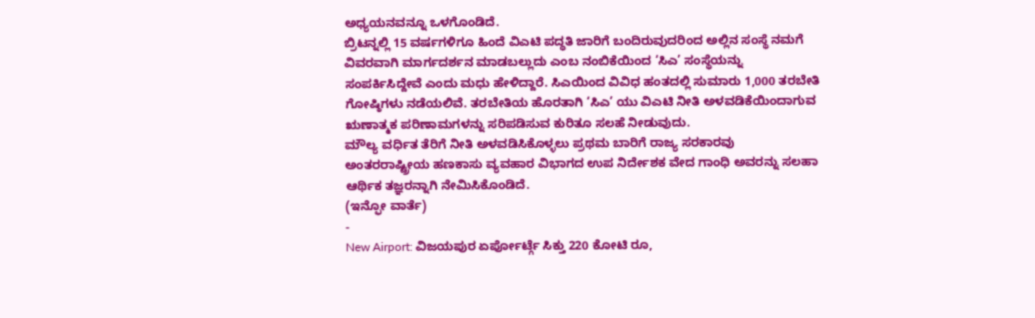ಅಧ್ಯಯನವನ್ನೂ ಒಳಗೊಂಡಿದೆ.
ಬ್ರಿಟನ್ನಲ್ಲಿ 15 ವರ್ಷಗಳಿಗೂ ಹಿಂದೆ ವಿಎಟಿ ಪದ್ಧತಿ ಜಾರಿಗೆ ಬಂದಿರುವುದರಿಂದ ಅಲ್ಲಿನ ಸಂಸ್ಥೆ ನಮಗೆ ವಿವರವಾಗಿ ಮಾರ್ಗದರ್ಶನ ಮಾಡಬಲ್ಲುದು ಎಂಬ ನಂಬಿಕೆಯಿಂದ ‘ಸಿಎ’ ಸಂಸ್ಥೆಯನ್ನು ಸಂಪರ್ಕಿಸಿದ್ದೇವೆ ಎಂದು ಮಧು ಹೇಳಿದ್ದಾರೆ. ಸಿಎಯಿಂದ ವಿವಿಧ ಹಂತದಲ್ಲಿ ಸುಮಾರು 1,000 ತರಬೇತಿ ಗೋಷ್ಠಿಗಳು ನಡೆಯಲಿವೆ. ತರಬೇತಿಯ ಹೊರತಾಗಿ ‘ಸಿಎ’ ಯು ವಿಎಟಿ ನೀತಿ ಅಳವಡಿಕೆಯಿಂದಾಗುವ ಋಣಾತ್ಮಕ ಪರಿಣಾಮಗಳನ್ನು ಸರಿಪಡಿಸುವ ಕುರಿತೂ ಸಲಹೆ ನೀಡುವುದು.
ಮೌಲ್ಯ ವರ್ಧಿತ ತೆರಿಗೆ ನೀತಿ ಅಳವಡಿಸಿಕೊಳ್ಳಲು ಪ್ರಥಮ ಬಾರಿಗೆ ರಾಜ್ಯ ಸರಕಾರವು ಅಂತರರಾಷ್ಟ್ರೀಯ ಹಣಕಾಸು ವ್ಯವಹಾರ ವಿಭಾಗದ ಉಪ ನಿರ್ದೇಶಕ ವೇದ ಗಾಂಧಿ ಅವರನ್ನು ಸಲಹಾ ಆರ್ಥಿಕ ತಜ್ಞರನ್ನಾಗಿ ನೇಮಿಸಿಕೊಂಡಿದೆ.
(ಇನ್ಫೋ ವಾರ್ತೆ)
-
New Airport: ವಿಜಯಪುರ ಏರ್ಪೋರ್ಟ್ಗೆ ಸಿಕ್ತು 220 ಕೋಟಿ ರೂ,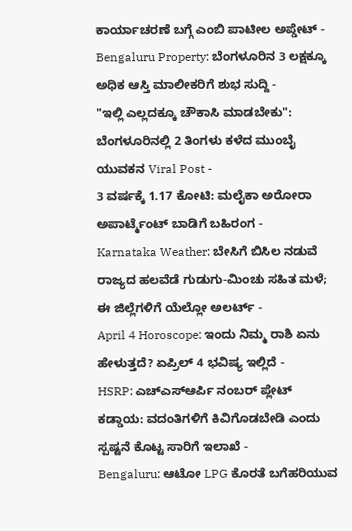ಕಾರ್ಯಾಚರಣೆ ಬಗ್ಗೆ ಎಂಬಿ ಪಾಟೀಲ ಅಪ್ಡೇಟ್ -
Bengaluru Property: ಬೆಂಗಳೂರಿನ 3 ಲಕ್ಷಕ್ಕೂ ಅಧಿಕ ಆಸ್ತಿ ಮಾಲೀಕರಿಗೆ ಶುಭ ಸುದ್ದಿ -
"ಇಲ್ಲಿ ಎಲ್ಲದಕ್ಕೂ ಚೌಕಾಸಿ ಮಾಡಬೇಕು": ಬೆಂಗಳೂರಿನಲ್ಲಿ 2 ತಿಂಗಳು ಕಳೆದ ಮುಂಬೈ ಯುವಕನ Viral Post -
3 ವರ್ಷಕ್ಕೆ 1.17 ಕೋಟಿ: ಮಲೈಕಾ ಅರೋರಾ ಅಪಾರ್ಟ್ಮೆಂಟ್ ಬಾಡಿಗೆ ಬಹಿರಂಗ -
Karnataka Weather: ಬೇಸಿಗೆ ಬಿಸಿಲ ನಡುವೆ ರಾಜ್ಯದ ಹಲವೆಡೆ ಗುಡುಗು-ಮಿಂಚು ಸಹಿತ ಮಳೆ; ಈ ಜಿಲ್ಲೆಗಳಿಗೆ ಯೆಲ್ಲೋ ಅಲರ್ಟ್ -
April 4 Horoscope: ಇಂದು ನಿಮ್ಮ ರಾಶಿ ಏನು ಹೇಳುತ್ತದೆ? ಏಪ್ರಿಲ್ 4 ಭವಿಷ್ಯ ಇಲ್ಲಿದೆ -
HSRP: ಎಚ್ಎಸ್ಆರ್ಪಿ ನಂಬರ್ ಪ್ಲೇಟ್ ಕಡ್ಡಾಯ: ವದಂತಿಗಳಿಗೆ ಕಿವಿಗೊಡಬೇಡಿ ಎಂದು ಸ್ಪಷ್ಟನೆ ಕೊಟ್ಟ ಸಾರಿಗೆ ಇಲಾಖೆ -
Bengaluru: ಆಟೋ LPG ಕೊರತೆ ಬಗೆಹರಿಯುವ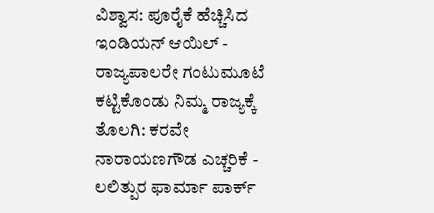ವಿಶ್ವಾಸ: ಪೂರೈಕೆ ಹೆಚ್ಚಿಸಿದ ಇಂಡಿಯನ್ ಆಯಿಲ್ -
ರಾಜ್ಯಪಾಲರೇ ಗಂಟುಮೂಟೆ ಕಟ್ಟಿಕೊಂಡು ನಿಮ್ಮ ರಾಜ್ಯಕ್ಕೆ ತೊಲಗಿ: ಕರವೇ ನಾರಾಯಣಗೌಡ ಎಚ್ಚರಿಕೆ -
ಲಲಿತ್ಪುರ ಫಾರ್ಮಾ ಪಾರ್ಕ್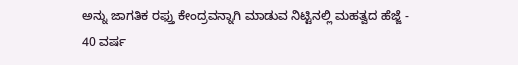ಅನ್ನು ಜಾಗತಿಕ ರಫ್ತು ಕೇಂದ್ರವನ್ನಾಗಿ ಮಾಡುವ ನಿಟ್ಟಿನಲ್ಲಿ ಮಹತ್ವದ ಹೆಜ್ಜೆ -
40 ವರ್ಷ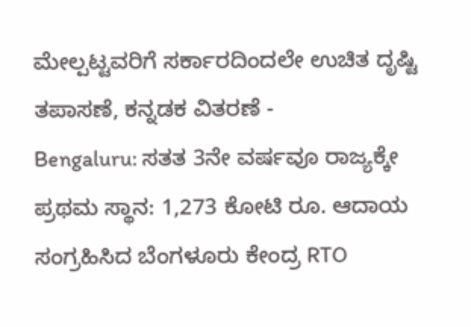ಮೇಲ್ಪಟ್ಟವರಿಗೆ ಸರ್ಕಾರದಿಂದಲೇ ಉಚಿತ ದೃಷ್ಟಿ ತಪಾಸಣೆ, ಕನ್ನಡಕ ವಿತರಣೆ -
Bengaluru: ಸತತ 3ನೇ ವರ್ಷವೂ ರಾಜ್ಯಕ್ಕೇ ಪ್ರಥಮ ಸ್ಥಾನ: 1,273 ಕೋಟಿ ರೂ. ಆದಾಯ ಸಂಗ್ರಹಿಸಿದ ಬೆಂಗಳೂರು ಕೇಂದ್ರ RTO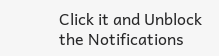Click it and Unblock the Notifications